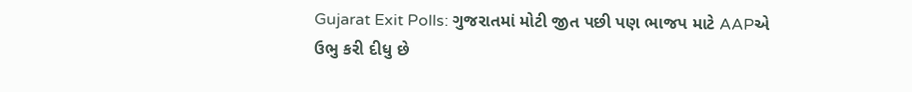Gujarat Exit Polls: ગુજરાતમાં મોટી જીત પછી પણ ભાજપ માટે AAPએ ઉભુ કરી દીધુ છે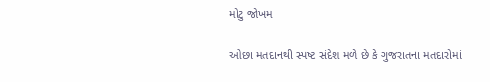મોટુ જોખમ

ઓછા મતદાનથી સ્પષ્ટ સંદેશ મળે છે કે ગુજરાતના મતદારોમાં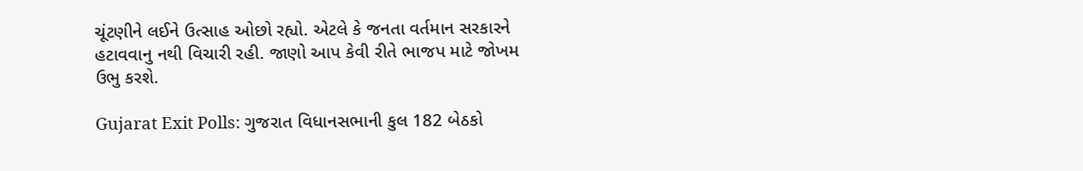ચૂંટણીને લઈને ઉત્સાહ ઓછો રહ્યો. એટલે કે જનતા વર્તમાન સરકારને હટાવવાનુ નથી વિચારી રહી. જાણો આપ કેવી રીતે ભાજપ માટે જોખમ ઉભુ કરશે.

Gujarat Exit Polls: ગુજરાત વિધાનસભાની કુલ 182 બેઠકો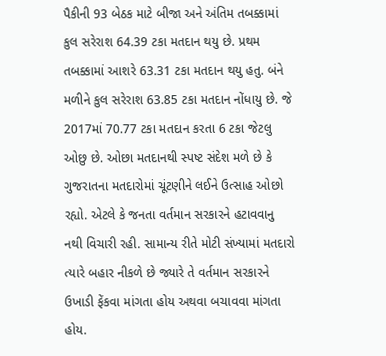પૈકીની 93 બેઠક માટે બીજા અને અંતિમ તબક્કામાં કુલ સરેરાશ 64.39 ટકા મતદાન થયુ છે. પ્રથમ તબક્કામાં આશરે 63.31 ટકા મતદાન થયુ હતુ. બંને મળીને કુલ સરેરાશ 63.85 ટકા મતદાન નોંધાયુ છે. જે 2017માં 70.77 ટકા મતદાન કરતા 6 ટકા જેટલુ ઓછુ છે. ઓછા મતદાનથી સ્પષ્ટ સંદેશ મળે છે કે ગુજરાતના મતદારોમાં ચૂંટણીને લઈને ઉત્સાહ ઓછો રહ્યો. એટલે કે જનતા વર્તમાન સરકારને હટાવવાનુ નથી વિચારી રહી. સામાન્ય રીતે મોટી સંખ્યામાં મતદારો ત્યારે બહાર નીકળે છે જ્યારે તે વર્તમાન સરકારને ઉખાડી ફેંકવા માંગતા હોય અથવા બચાવવા માંગતા હોય.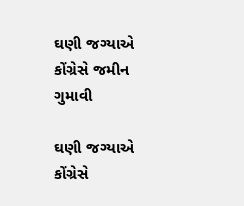ઘણી જગ્યાએ કોંગ્રેસે જમીન ગુમાવી

ઘણી જગ્યાએ કોંગ્રેસે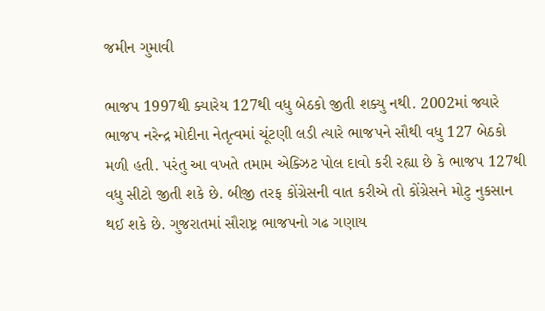જમીન ગુમાવી

ભાજપ 1997થી ક્યારેય 127થી વધુ બેઠકો જીતી શક્યુ નથી. 2002માં જ્યારે ભાજપ નરેન્દ્ર મોદીના નેતૃત્વમાં ચૂંટણી લડી ત્યારે ભાજપને સૌથી વધુ 127 બેઠકો મળી હતી. પરંતુ આ વખતે તમામ એક્ઝિટ પોલ દાવો કરી રહ્યા છે કે ભાજપ 127થી વધુ સીટો જીતી શકે છે. બીજી તરફ કોંગ્રેસની વાત કરીએ તો કોંગ્રેસને મોટુ નુકસાન થઈ શકે છે. ગુજરાતમાં સૌરાષ્ટ્ર ભાજપનો ગઢ ગણાય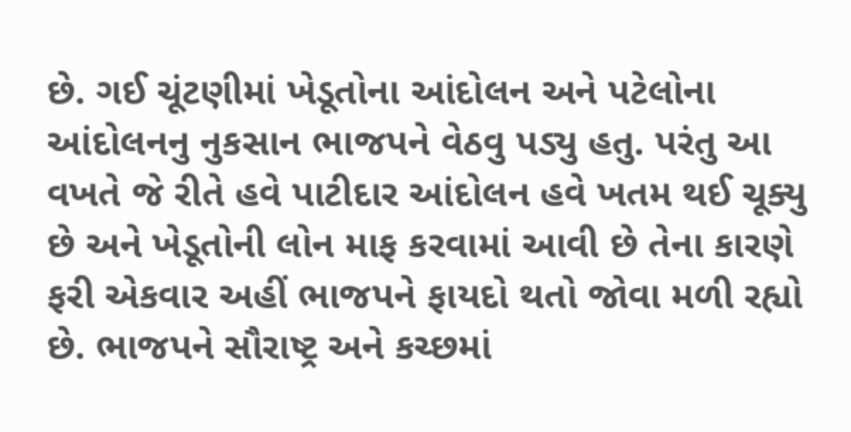છે. ગઈ ચૂંટણીમાં ખેડૂતોના આંદોલન અને પટેલોના આંદોલનનુ નુકસાન ભાજપને વેઠવુ પડ્યુ હતુ. પરંતુ આ વખતે જે રીતે હવે પાટીદાર આંદોલન હવે ખતમ થઈ ચૂક્યુ છે અને ખેડૂતોની લોન માફ કરવામાં આવી છે તેના કારણે ફરી એકવાર અહીં ભાજપને ફાયદો થતો જોવા મળી રહ્યો છે. ભાજપને સૌરાષ્ટ્ર અને કચ્છમાં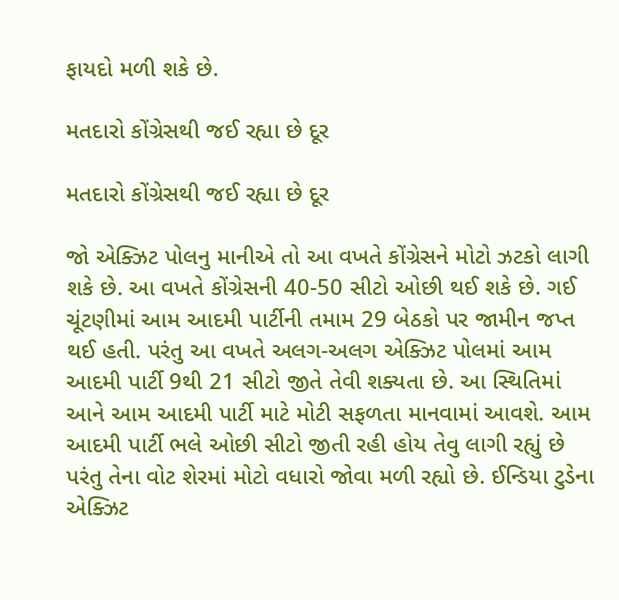ફાયદો મળી શકે છે.

મતદારો કોંગ્રેસથી જઈ રહ્યા છે દૂર

મતદારો કોંગ્રેસથી જઈ રહ્યા છે દૂર

જો એક્ઝિટ પોલનુ માનીએ તો આ વખતે કોંગ્રેસને મોટો ઝટકો લાગી શકે છે. આ વખતે કોંગ્રેસની 40-50 સીટો ઓછી થઈ શકે છે. ગઈ ચૂંટણીમાં આમ આદમી પાર્ટીની તમામ 29 બેઠકો પર જામીન જપ્ત થઈ હતી. પરંતુ આ વખતે અલગ-અલગ એક્ઝિટ પોલમાં આમ આદમી પાર્ટી 9થી 21 સીટો જીતે તેવી શક્યતા છે. આ સ્થિતિમાં આને આમ આદમી પાર્ટી માટે મોટી સફળતા માનવામાં આવશે. આમ આદમી પાર્ટી ભલે ઓછી સીટો જીતી રહી હોય તેવુ લાગી રહ્યું છે પરંતુ તેના વોટ શેરમાં મોટો વધારો જોવા મળી રહ્યો છે. ઈન્ડિયા ટુડેના એક્ઝિટ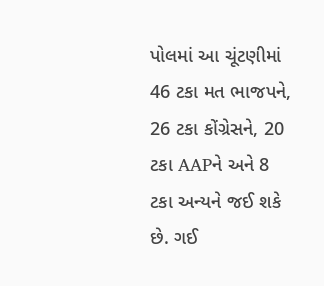પોલમાં આ ચૂંટણીમાં 46 ટકા મત ભાજપને, 26 ટકા કોંગ્રેસને, 20 ટકા AAPને અને 8 ટકા અન્યને જઈ શકે છે. ગઈ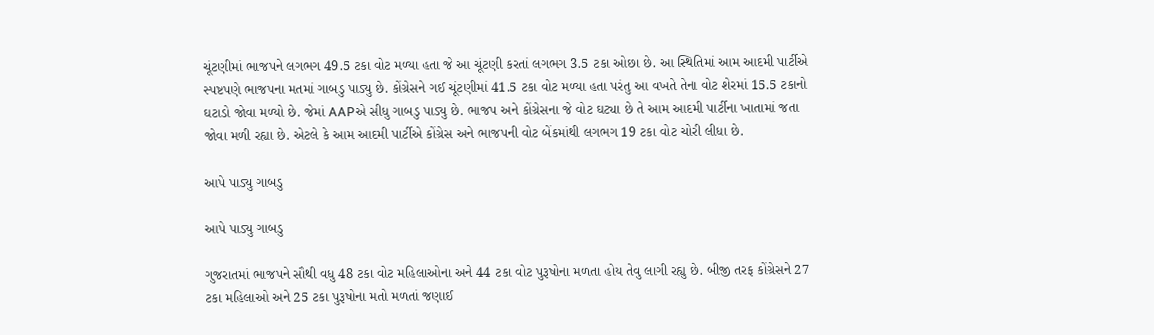ચૂંટણીમાં ભાજપને લગભગ 49.5 ટકા વોટ મળ્યા હતા જે આ ચૂંટણી કરતાં લગભગ 3.5 ટકા ઓછા છે. આ સ્થિતિમાં આમ આદમી પાર્ટીએ સ્પષ્ટપણે ભાજપના મતમાં ગાબડુ પાડ્યુ છે. કોંગ્રેસને ગઈ ચૂંટણીમાં 41.5 ટકા વોટ મળ્યા હતા પરંતુ આ વખતે તેના વોટ શેરમાં 15.5 ટકાનો ઘટાડો જોવા મળ્યો છે. જેમાં AAPએ સીધુ ગાબડુ પાડ્યુ છે. ભાજપ અને કોંગ્રેસના જે વોટ ઘટ્યા છે તે આમ આદમી પાર્ટીના ખાતામાં જતા જોવા મળી રહ્યા છે. એટલે કે આમ આદમી પાર્ટીએ કોંગ્રેસ અને ભાજપની વોટ બેંકમાંથી લગભગ 19 ટકા વોટ ચોરી લીધા છે.

આપે પાડ્યુ ગાબડુ

આપે પાડ્યુ ગાબડુ

ગુજરાતમાં ભાજપને સૌથી વધુ 48 ટકા વોટ મહિલાઓના અને 44 ટકા વોટ પુરૂષોના મળતા હોય તેવુ લાગી રહ્યુ છે. બીજી તરફ કોંગ્રેસને 27 ટકા મહિલાઓ અને 25 ટકા પુરૂષોના મતો મળતાં જણાઈ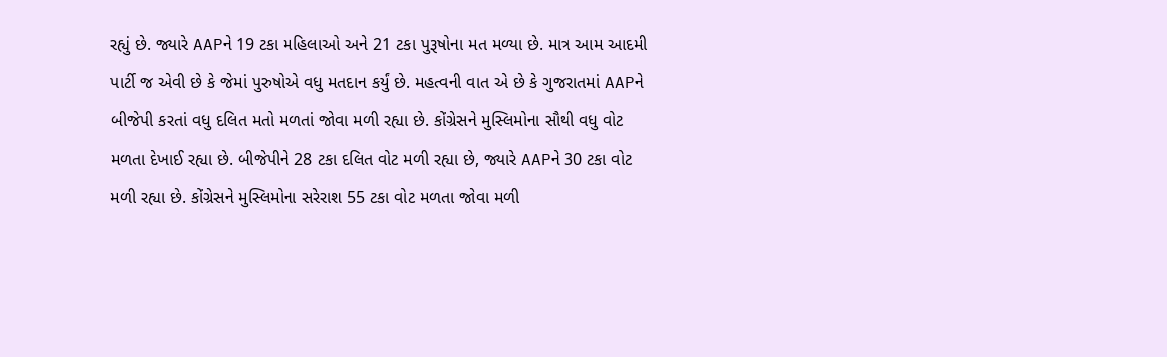રહ્યું છે. જ્યારે AAPને 19 ટકા મહિલાઓ અને 21 ટકા પુરૂષોના મત મળ્યા છે. માત્ર આમ આદમી પાર્ટી જ એવી છે કે જેમાં પુરુષોએ વધુ મતદાન કર્યું છે. મહત્વની વાત એ છે કે ગુજરાતમાં AAPને બીજેપી કરતાં વધુ દલિત મતો મળતાં જોવા મળી રહ્યા છે. કોંગ્રેસને મુસ્લિમોના સૌથી વધુ વોટ મળતા દેખાઈ રહ્યા છે. બીજેપીને 28 ટકા દલિત વોટ મળી રહ્યા છે, જ્યારે AAPને 30 ટકા વોટ મળી રહ્યા છે. કોંગ્રેસને મુસ્લિમોના સરેરાશ 55 ટકા વોટ મળતા જોવા મળી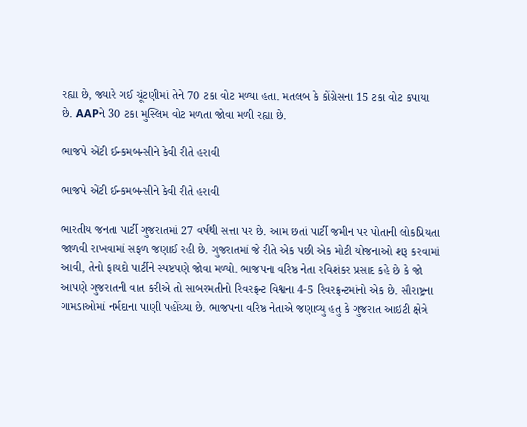રહ્યા છે, જ્યારે ગઈ ચૂંટણીમાં તેને 70 ટકા વોટ મળ્યા હતા. મતલબ કે કોંગ્રેસના 15 ટકા વોટ કપાયા છે. AAPને 30 ટકા મુસ્લિમ વોટ મળતા જોવા મળી રહ્યા છે.

ભાજપે એંટી ઈન્કમબન્સીને કેવી રીતે હરાવી

ભાજપે એંટી ઈન્કમબન્સીને કેવી રીતે હરાવી

ભારતીય જનતા પાર્ટી ગુજરાતમાં 27 વર્ષથી સત્તા પર છે. આમ છતાં પાર્ટી જમીન પર પોતાની લોકપ્રિયતા જાળવી રાખવામાં સફળ જણાઈ રહી છે. ગુજરાતમાં જે રીતે એક પછી એક મોટી યોજનાઓ શરૂ કરવામાં આવી, તેનો ફાયદો પાર્ટીને સ્પષ્ટપણે જોવા મળ્યો. ભાજપના વરિષ્ઠ નેતા રવિશંકર પ્રસાદ કહે છે કે જો આપણે ગુજરાતની વાત કરીએ તો સાબરમતીનો રિવરફ્રન્ટ વિશ્વના 4-5 રિવરફ્રન્ટમાંનો એક છે. સૌરાષ્ટ્રના ગામડાઓમાં નર્મદાના પાણી પહોંચ્યા છે. ભાજપના વરિષ્ઠ નેતાએ જણાવ્યુ હતુ કે ગુજરાત આઇટી ક્ષેત્રે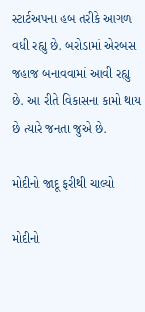સ્ટાર્ટઅપના હબ તરીકે આગળ વધી રહ્યુ છે. બરોડામાં એરબસ જહાજ બનાવવામાં આવી રહ્યુ છે. આ રીતે વિકાસના કામો થાય છે ત્યારે જનતા જુએ છે.

મોદીનો જાદૂ ફરીથી ચાલ્યો

મોદીનો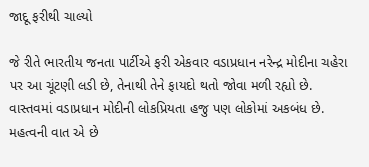જાદૂ ફરીથી ચાલ્યો

જે રીતે ભારતીય જનતા પાર્ટીએ ફરી એકવાર વડાપ્રધાન નરેન્દ્ર મોદીના ચહેરા પર આ ચૂંટણી લડી છે, તેનાથી તેને ફાયદો થતો જોવા મળી રહ્યો છે. વાસ્તવમાં વડાપ્રધાન મોદીની લોકપ્રિયતા હજુ પણ લોકોમાં અકબંધ છે. મહત્વની વાત એ છે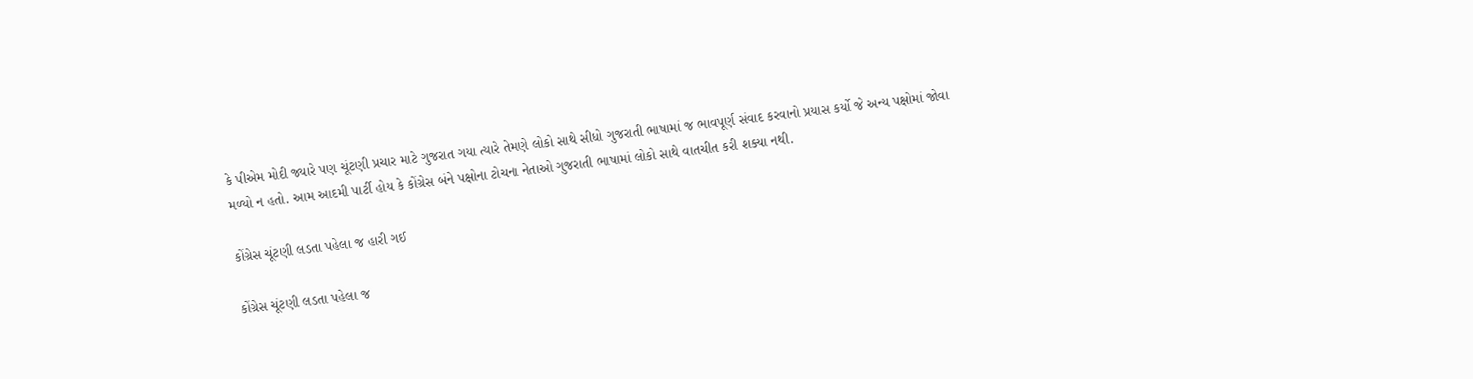કે પીએમ મોદી જ્યારે પણ ચૂંટણી પ્રચાર માટે ગુજરાત ગયા ત્યારે તેમણે લોકો સાથે સીધો ગુજરાતી ભાષામાં જ ભાવપૂર્ણ સંવાદ કરવાનો પ્રયાસ કર્યો જે અન્ય પક્ષોમાં જોવા મળ્યો ન હતો. આમ આદમી પાર્ટી હોય કે કોંગ્રેસ બંને પક્ષોના ટોચના નેતાઓ ગુજરાતી ભાષામાં લોકો સાથે વાતચીત કરી શક્યા નથી.

કોંગ્રેસ ચૂંટણી લડતા પહેલા જ હારી ગઈ

કોંગ્રેસ ચૂંટણી લડતા પહેલા જ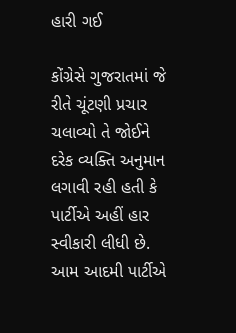હારી ગઈ

કોંગ્રેસે ગુજરાતમાં જે રીતે ચૂંટણી પ્રચાર ચલાવ્યો તે જોઈને દરેક વ્યક્તિ અનુમાન લગાવી રહી હતી કે પાર્ટીએ અહીં હાર સ્વીકારી લીધી છે. આમ આદમી પાર્ટીએ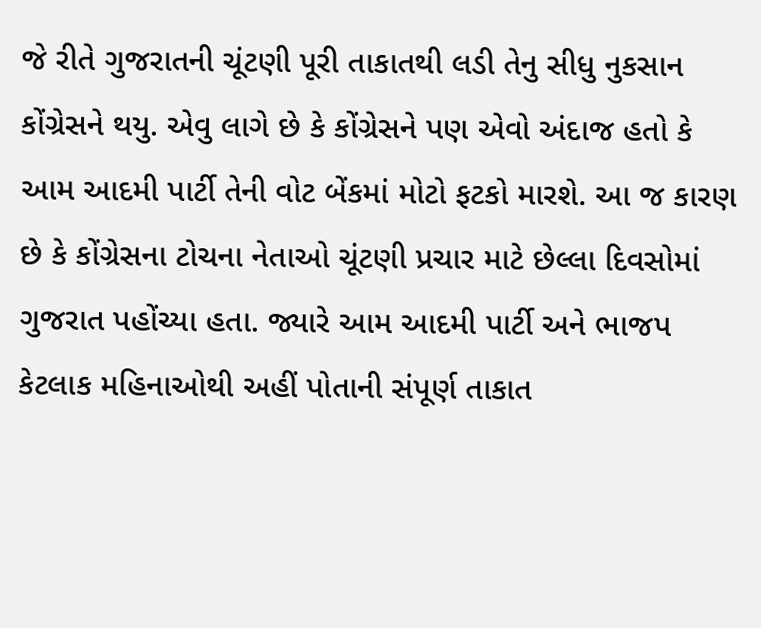જે રીતે ગુજરાતની ચૂંટણી પૂરી તાકાતથી લડી તેનુ સીધુ નુકસાન કોંગ્રેસને થયુ. એવુ લાગે છે કે કોંગ્રેસને પણ એવો અંદાજ હતો કે આમ આદમી પાર્ટી તેની વોટ બેંકમાં મોટો ફટકો મારશે. આ જ કારણ છે કે કોંગ્રેસના ટોચના નેતાઓ ચૂંટણી પ્રચાર માટે છેલ્લા દિવસોમાં ગુજરાત પહોંચ્યા હતા. જ્યારે આમ આદમી પાર્ટી અને ભાજપ કેટલાક મહિનાઓથી અહીં પોતાની સંપૂર્ણ તાકાત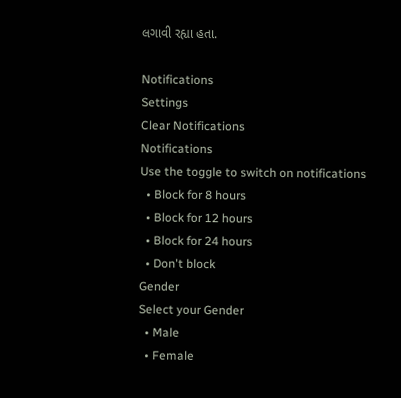લગાવી રહ્યા હતા.

Notifications
Settings
Clear Notifications
Notifications
Use the toggle to switch on notifications
  • Block for 8 hours
  • Block for 12 hours
  • Block for 24 hours
  • Don't block
Gender
Select your Gender
  • Male
  • Female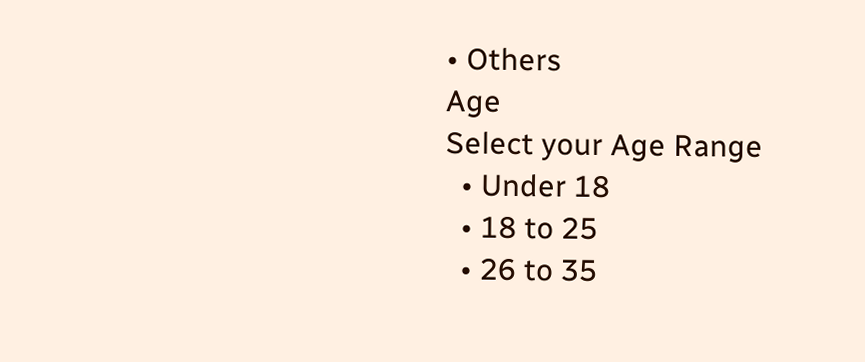• Others
Age
Select your Age Range
  • Under 18
  • 18 to 25
  • 26 to 35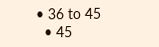• 36 to 45
  • 45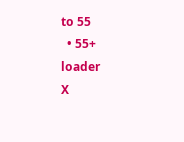to 55
  • 55+
loader
X